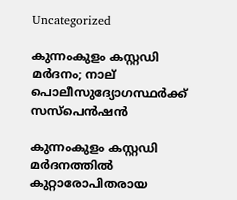Uncategorized

കുന്നംകുളം കസ്റ്റഡി മര്‍ദനം; നാല് പൊലീസുദ്യോഗസ്ഥര്‍ക്ക് സസ്‌പെന്‍ഷന്‍

കുന്നംകുളം കസ്റ്റഡി മര്‍ദനത്തില്‍ കുറ്റാരോപിതരായ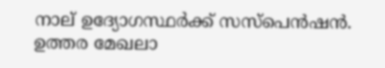നാല് ഉദ്യോഗസ്ഥര്‍ക്ക് സസ്‌പെന്‍ഷന്‍. ഉത്തര മേഖലാ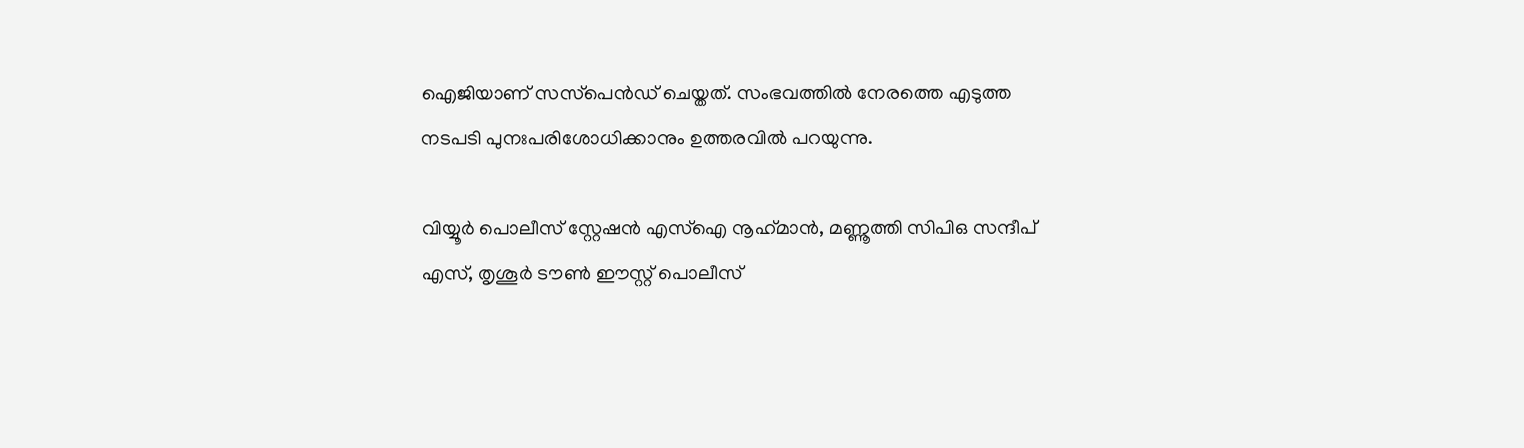ഐജിയാണ് സസ്‌പെന്‍ഡ് ചെയ്തത്. സംഭവത്തില്‍ നേരത്തെ എടുത്ത നടപടി പുനഃപരിശോധിക്കാനും ഉത്തരവില്‍ പറയുന്നു.

വിയ്യൂര്‍ പൊലീസ് സ്റ്റേഷന്‍ എസ്‌ഐ നൂഹ്‌മാന്‍, മണ്ണൂത്തി സിപിഒ സന്ദീപ് എസ്, തൃശൂര്‍ ടൗണ്‍ ഈസ്റ്റ് പൊലീസ്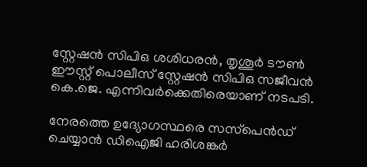സ്റ്റേഷന്‍ സിപിഒ ശശിധരന്‍, തൃശൂര്‍ ടൗണ്‍ ഈസ്റ്റ് പൊലീസ് സ്റ്റേഷന്‍ സിപിഒ സജീവന്‍ കെ.ജെ. എന്നിവര്‍ക്കെതിരെയാണ് നടപടി.

നേരത്തെ ഉദ്യോഗസ്ഥരെ സസ്‌പെന്‍ഡ് ചെയ്യാന്‍ ഡിഐജി ഹരിശങ്കര്‍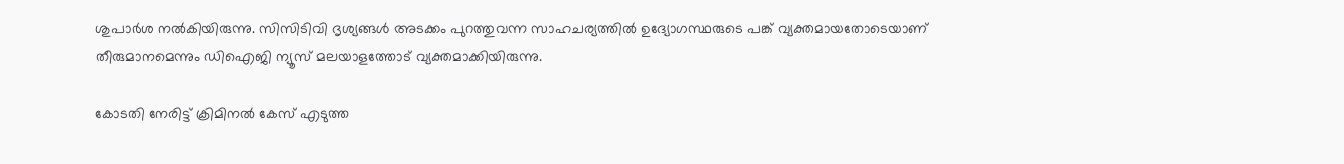ശുപാര്‍ശ നല്‍കിയിരുന്നു. സിസിടിവി ദൃശ്യങ്ങള്‍ അടക്കം പുറത്തുവന്ന സാഹചര്യത്തില്‍ ഉദ്യോഗസ്ഥരുടെ പങ്ക് വ്യക്തമായതോടെയാണ് തീരുമാനമെന്നും ഡിഐജി ന്യൂസ് മലയാളത്തോട് വ്യക്തമാക്കിയിരുന്നു.

കോടതി നേരിട്ട് ക്രിമിനല്‍ കേസ് എടുത്ത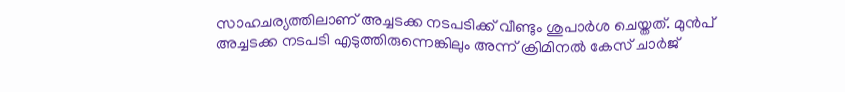സാഹചര്യത്തിലാണ് അച്ചടക്ക നടപടിക്ക് വീണ്ടും ശുപാര്‍ശ ചെയ്തത്. മുന്‍പ് അച്ചടക്ക നടപടി എടുത്തിരുന്നെങ്കിലും അന്ന് ക്രിമിനല്‍ കേസ് ചാര്‍ജ്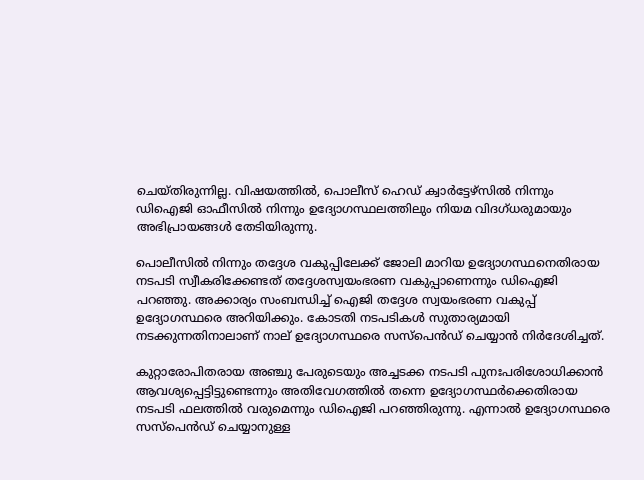ചെയ്തിരുന്നില്ല. വിഷയത്തില്‍, പൊലീസ് ഹെഡ് ക്വാര്‍ട്ടേഴ്സില്‍ നിന്നും ഡിഐജി ഓഫീസില്‍ നിന്നും ഉദ്യോഗസ്ഥലത്തിലും നിയമ വിദഗ്ധരുമായും അഭിപ്രായങ്ങള്‍ തേടിയിരുന്നു.

പൊലീസില്‍ നിന്നും തദ്ദേശ വകുപ്പിലേക്ക് ജോലി മാറിയ ഉദ്യോഗസ്ഥനെതിരായ നടപടി സ്വീകരിക്കേണ്ടത് തദ്ദേശസ്വയംഭരണ വകുപ്പാണെന്നും ഡിഐജി പറഞ്ഞു. അക്കാര്യം സംബന്ധിച്ച് ഐജി തദ്ദേശ സ്വയംഭരണ വകുപ്പ് ഉദ്യോഗസ്ഥരെ അറിയിക്കും. കോടതി നടപടികള്‍ സുതാര്യമായി നടക്കുന്നതിനാലാണ് നാല് ഉദ്യോഗസ്ഥരെ സസ്പെന്‍ഡ് ചെയ്യാന്‍ നിര്‍ദേശിച്ചത്.

കുറ്റാരോപിതരായ അഞ്ചു പേരുടെയും അച്ചടക്ക നടപടി പുനഃപരിശോധിക്കാന്‍ ആവശ്യപ്പെട്ടിട്ടുണ്ടെന്നും അതിവേഗത്തില്‍ തന്നെ ഉദ്യോഗസ്ഥര്‍ക്കെതിരായ നടപടി ഫലത്തില്‍ വരുമെന്നും ഡിഐജി പറഞ്ഞിരുന്നു. എന്നാല്‍ ഉദ്യോഗസ്ഥരെ സസ്‌പെന്‍ഡ് ചെയ്യാനുള്ള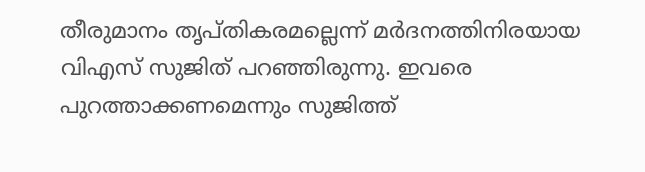തീരുമാനം തൃപ്തികരമല്ലെന്ന് മര്‍ദനത്തിനിരയായ വിഎസ് സുജിത് പറഞ്ഞിരുന്നു. ഇവരെ പുറത്താക്കണമെന്നും സുജിത്ത്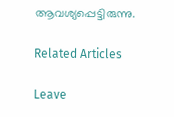ആവശ്യപ്പെട്ടിരുന്നു.

Related Articles

Leave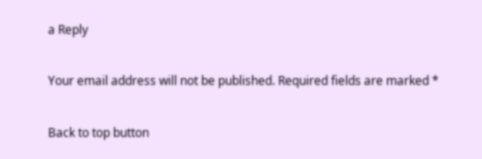a Reply

Your email address will not be published. Required fields are marked *

Back to top button